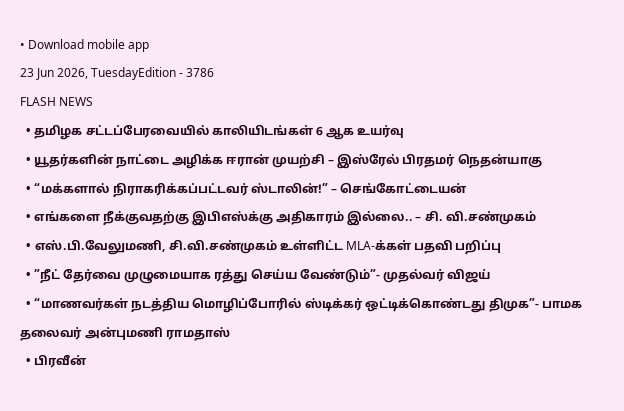• Download mobile app
23 Jun 2026, TuesdayEdition - 3786
FLASH NEWS
  • தமிழக சட்டப்பேரவையில் காலியிடங்கள் 6 ஆக உயர்வு
  • யூதர்களின் நாட்டை அழிக்க ஈரான் முயற்சி – இஸ்ரேல் பிரதமர் நெதன்யாகு
  • “மக்களால் நிராகரிக்கப்பட்டவர் ஸ்டாலின்!” – செங்கோட்டையன்
  • எங்களை நீக்குவதற்கு இபிஎஸ்க்கு அதிகாரம் இல்லை.. – சி. வி.சண்முகம்
  • எஸ்.பி.வேலுமணி, சி.வி.சண்முகம் உள்ளிட்ட MLA-க்கள் பதவி பறிப்பு
  • ”நீட் தேர்வை முழுமையாக ரத்து செய்ய வேண்டும்”- முதல்வர் விஜய்
  • “மாணவர்கள் நடத்திய மொழிப்போரில் ஸ்டிக்கர் ஒட்டிக்கொண்டது திமுக”- பாமக தலைவர் அன்புமணி ராமதாஸ்
  • பிரவீன்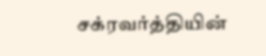சக்ரவர்த்தியின்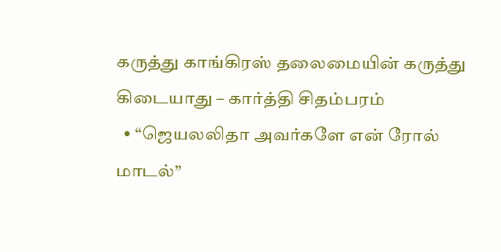கருத்து காங்கிரஸ் தலைமையின் கருத்து கிடையாது – கார்த்தி சிதம்பரம்
  • “ஜெயலலிதா அவர்களே என் ரோல் மாடல்”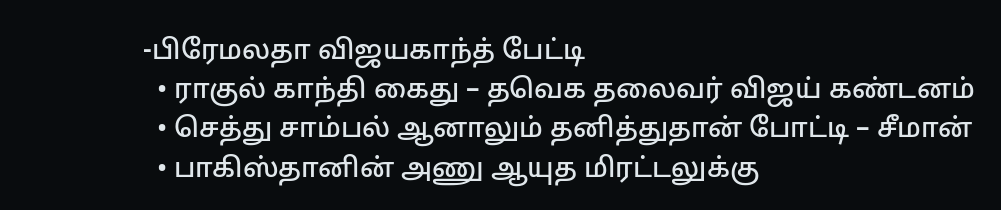-பிரேமலதா விஜயகாந்த் பேட்டி
  • ராகுல் காந்தி கைது – தவெக தலைவர் விஜய் கண்டனம்
  • செத்து சாம்பல் ஆனாலும் தனித்துதான் போட்டி – சீமான்
  • பாகிஸ்தானின் அணு ஆயுத மிரட்டலுக்கு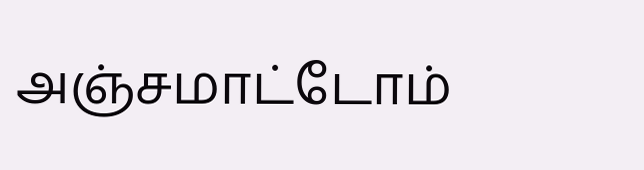அஞ்சமாட்டோம்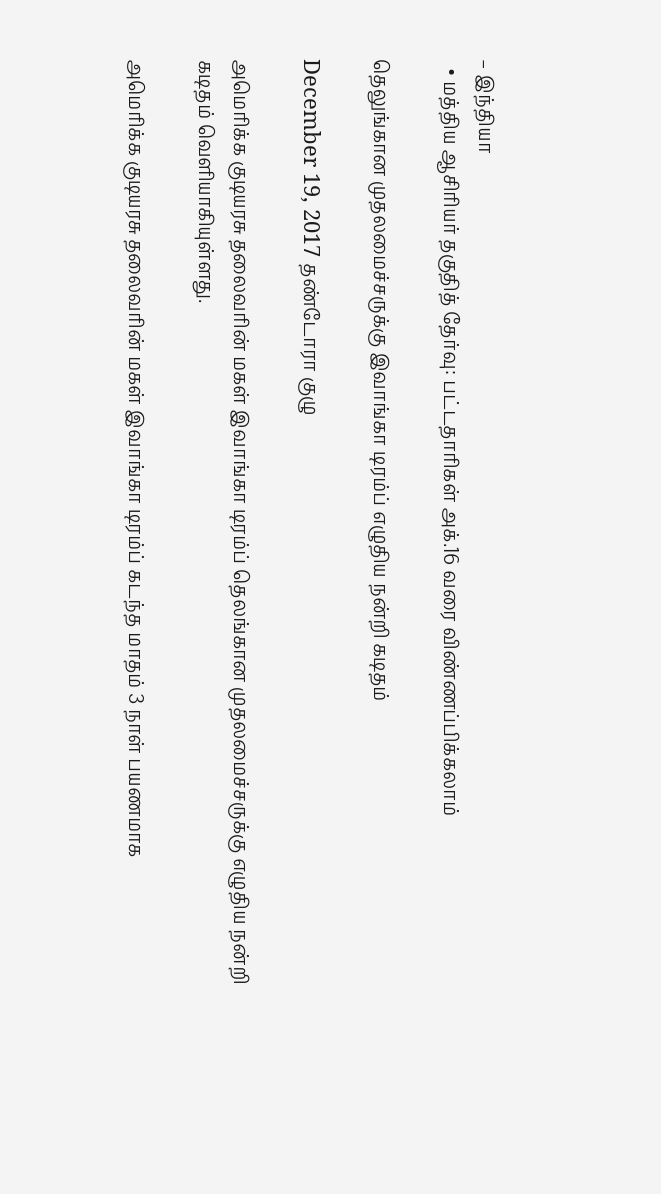– இந்தியா
  • மத்திய ஆசிரியர் தகுதித் தேர்வு: பட்டதாரிகள் அக்.16 வரை விண்ணப்பிக்கலாம்

தெலுங்கான முதலமைச்சருக்கு இவாங்கா டிரம்ப் எழுதிய நன்றி கடிதம்

December 19, 2017 தண்டோரா குழு

அமெரிக்க குடியரசு தலைவரின் மகள் இவாங்கா டிரம்ப் தெலங்கான முதலமைச்சருக்கு எழுதிய நன்றி கடிதம் வெளியாகியுள்ளது.

அமெரிக்க குடியரசு தலைவரின் மகள் இவாங்கா டிரம்ப் கடந்த மாதம் 3 நாள் பயணமாக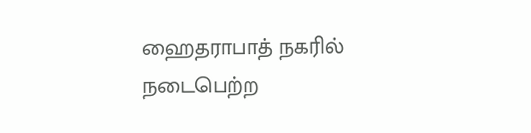ஹைதராபாத் நகரில் நடைபெற்ற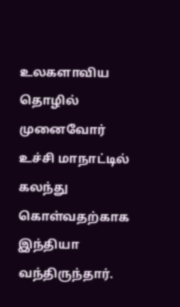உலகளாவிய தொழில் முனைவோர் உச்சி மாநாட்டில் கலந்து கொள்வதற்காக இந்தியா வந்திருந்தார்.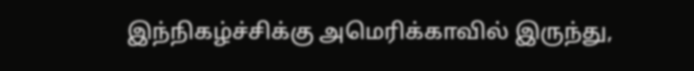இந்நிகழ்ச்சிக்கு அமெரிக்காவில் இருந்து,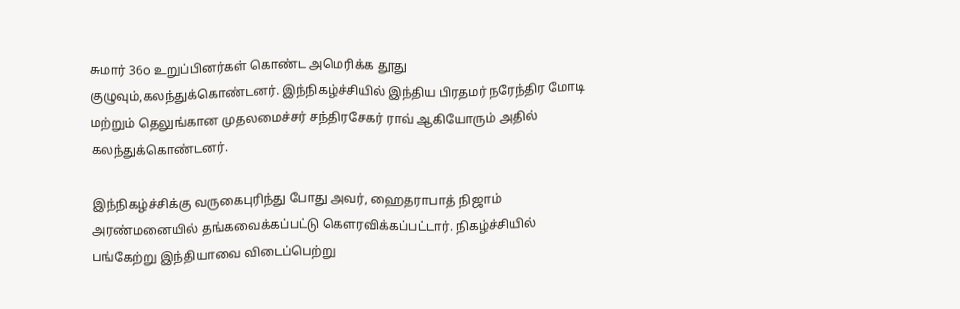சுமார் 36௦ உறுப்பினர்கள் கொண்ட அமெரிக்க தூது குழுவும்,கலந்துக்கொண்டனர். இந்நிகழ்ச்சியில் இந்திய பிரதமர் நரேந்திர மோடி மற்றும் தெலுங்கான முதலமைச்சர் சந்திரசேகர் ராவ் ஆகியோரும் அதில் கலந்துக்கொண்டனர்.

இந்நிகழ்ச்சிக்கு வருகைபுரிந்து போது அவர், ஹைதராபாத் நிஜாம் அரண்மனையில் தங்கவைக்கப்பட்டு கௌரவிக்கப்பட்டார். நிகழ்ச்சியில் பங்கேற்று இந்தியாவை விடைப்பெற்று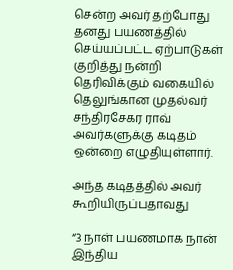சென்ற அவர் தற்போது தனது பயணத்தில் செய்யப்பட்ட ஏற்பாடுகள் குறித்து நன்றி தெரிவிக்கும் வகையில் தெலுங்கான முதல்வர் சந்திரசேகர ராவ் அவர்களுக்கு கடிதம் ஒன்றை எழுதியுள்ளார்.

அந்த கடிதத்தில் அவர் கூறியிருப்பதாவது

“3 நாள் பயணமாக நான் இந்திய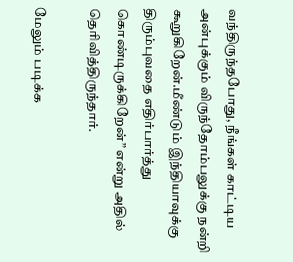வந்திருந்தபோது, நீங்கள் காட்டிய அன்புக்கும் விருந்தோம்பலுக்கு நன்றி கூறுகிறேன்.மீண்டும் இந்தியாவுக்கு திரும்புவதை எதிர்பார்த்து கொண்டிருக்கிறேன்” என்று அதில் தெரிவித்திருந்தார்.

மேலும் படிக்க